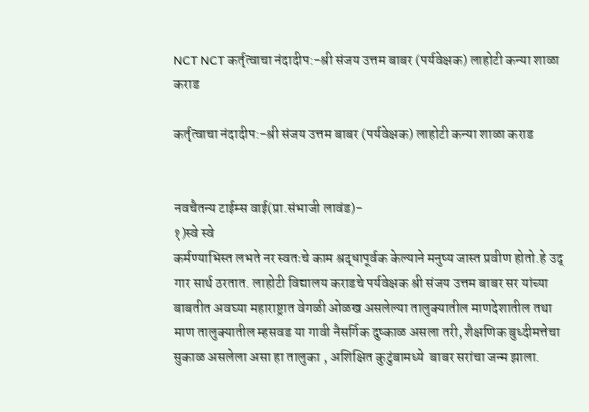NCT NCT कर्तृत्वाचा नंदादीप:-श्री संजय उत्तम बाबर (पर्यवेक्षक) लाहोटी कन्या शाळा कराड

कर्तृत्वाचा नंदादीप:-श्री संजय उत्तम बाबर (पर्यवेक्षक) लाहोटी कन्या शाळा कराड


नवचैतन्य टाईम्स वाई(प्रा.संभाजी लावंड)-
१)स्वे स्वे
कर्मण्याभिस्त लभते नर स्वतःचे काम श्रद्धापूर्वक केल्याने मनुष्य जास्त प्रवीण होतो.हे उद् गार सार्थ ठरतात. लाहोटी विद्यालय कराडचे पर्यवेक्षक श्री संजय उत्तम बाबर सर यांच्या बाबतीत अवघ्या महाराष्ट्रात वेगळी ओळख असलेल्या तालुक्यातील माणदेशातील तथा माण तालुक्यातील म्हसवड या गावी नैसर्गिक दुष्काळ असला तरी, शैक्षणिक बुध्दीमत्तेचा सुकाळ असलेला असा हा तालुका , अशिक्षित कुटुंबामध्ये  बाबर सरांचा जन्म झाला.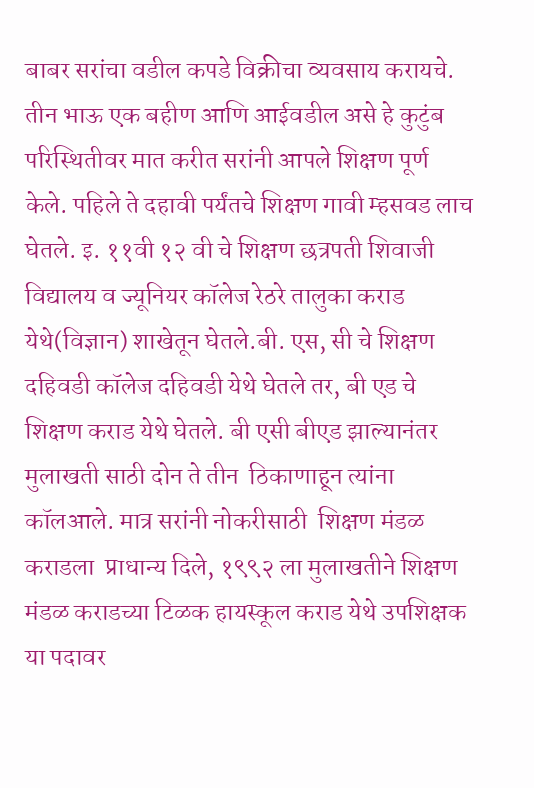बाबर सरांचा वडील कपडे विक्रीचा व्यवसाय करायचे. तीन भाऊ एक बहीण आणि आईवडील असे हे कुटुंब परिस्थितीवर मात करीत सरांनी आपले शिक्षण पूर्ण केले. पहिले ते दहावी पर्यंतचे शिक्षण गावी म्हसवड लाच घेतले. इ. ११वी १२ वी चे शिक्षण छत्रपती शिवाजी विद्यालय व ज्यूनियर कॉलेज रेठरे तालुका कराड येथे(विज्ञान) शाखेतून घेतले.बी. एस, सी चे शिक्षण दहिवडी कॉलेज दहिवडी येथे घेतले तर, बी एड चे शिक्षण कराड येथे घेतले. बी एसी बीएड झाल्यानंतर मुलाखती साठी दोन ते तीन  ठिकाणाहून त्यांना  कॉलआले. मात्र सरांनी नोकरीसाठी  शिक्षण मंडळ कराडला  प्राधान्य दिले, १९९२ ला मुलाखतीने शिक्षण मंडळ कराडच्या टिळक हायस्कूल कराड येथे उपशिक्षक या पदावर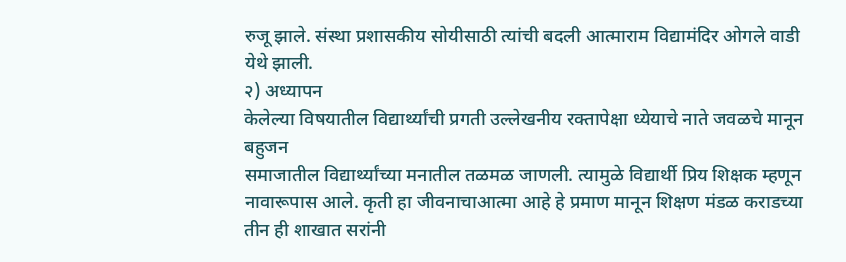रुजू झाले. संस्था प्रशासकीय सोयीसाठी त्यांची बदली आत्माराम विद्यामंदिर ओगले वाडी येथे झाली.
२) अध्यापन
केलेल्या विषयातील विद्यार्थ्यांची प्रगती उल्लेखनीय रक्तापेक्षा ध्येयाचे नाते जवळचे मानून बहुजन
समाजातील विद्यार्थ्यांच्या मनातील तळमळ जाणली. त्यामुळे विद्यार्थी प्रिय शिक्षक म्हणून नावारूपास आले. कृती हा जीवनाचाआत्मा आहे हे प्रमाण मानून शिक्षण मंडळ कराडच्या तीन ही शाखात सरांनी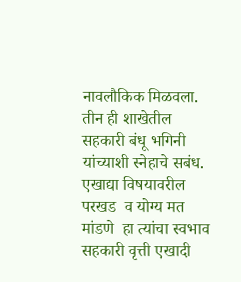नावलौकिक मिळवला. तीन ही शाखेतील सहकारी बंधू भगिनी यांच्याशी स्नेहाचे सबंध. एखाद्या विषयावरील परखड  व योग्य मत मांडणे  हा त्यांचा स्वभाव सहकारी वृत्ती एखादी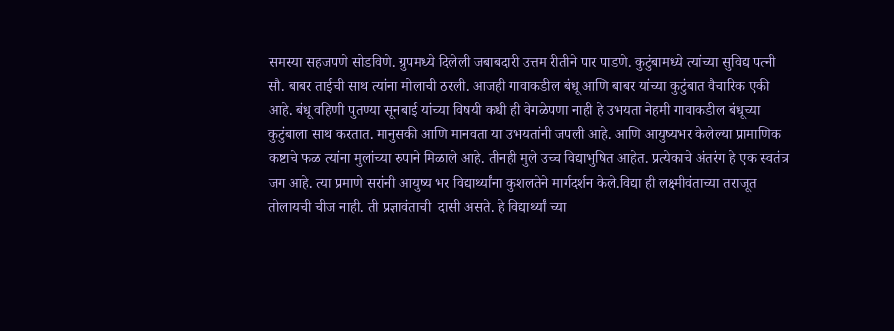समस्या सहजपणे सोडविणे. ग्रुपमध्ये दिलेली जबाबदारी उत्तम रीतीने पार पाडणे. कुटुंबामध्ये त्यांच्या सुविद्य पत्नी सौ. बाबर ताईची साथ त्यांना मोलाची ठरली. आजही गावाकडील बंधू आणि बाबर यांच्या कुटुंबात वैचारिक एकी आहे. बंधू वहिणी पुतण्या सूनबाई यांच्या विषयी कधी ही वेगळेपणा नाही हे उभयता नेहमी गावाकडील बंधूच्या कुटुंबाला साथ करतात. मानुसकी आणि मानवता या उभयतांनी जपली आहे. आणि आयुष्यभर केलेल्या प्रामाणिक कष्टाचे फळ त्यांना मुलांच्या रुपाने मिळाले आहे. तीनही मुले उच्च विद्याभुषित आहेत. प्रत्येकाचे अंतरंग हे एक स्वतंत्र जग आहे. त्या प्रमाणे सरांनी आयुष्य भर विद्यार्थ्यांना कुशलतेने मार्गदर्शन केले.विद्या ही लक्ष्मीवंताच्या तराजूत तोलायची चीज नाही. ती प्रज्ञावंताची  दासी असते. हे विद्यार्थ्यां च्या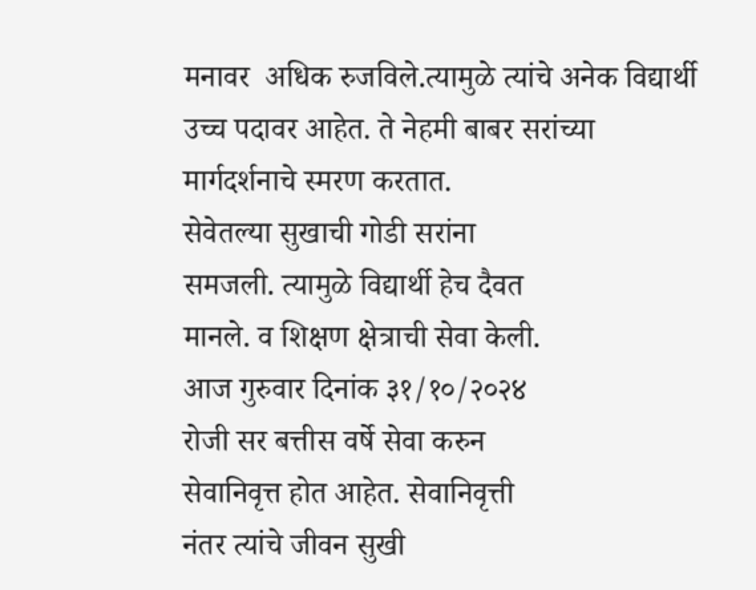मनावर  अधिक रुजविले.त्यामुळे त्यांचे अनेक विद्यार्थी उच्च पदावर आहेत. ते नेहमी बाबर सरांच्या मार्गदर्शनाचे स्मरण करतात.
सेवेतल्या सुखाची गोडी सरांना
समजली. त्यामुळे विद्यार्थी हेच दैवत
मानले. व शिक्षण क्षेत्राची सेवा केली.
आज गुरुवार दिनांक ३१/१०/२०२४
रोजी सर बत्तीस वर्षे सेवा करुन
सेवानिवृत्त होत आहेत. सेवानिवृत्ती
नंतर त्यांचे जीवन सुखी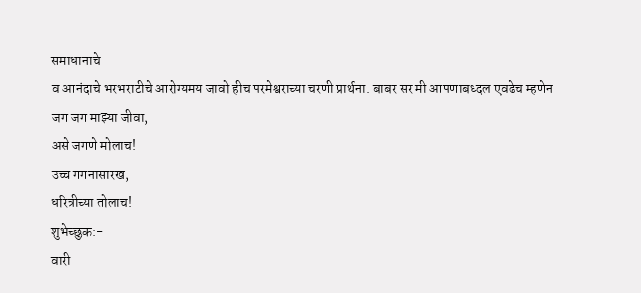समाधानाचे
व आनंदाचे भरभराटीचे आरोग्यमय जावो हीच परमेश्वराच्या चरणी प्रार्थना. बाबर सर मी आपणाबध्दल एवढेच म्हणेन
जग जग माझ्या जीवा,
असे जगणे मोलाच!
उच्च गगनासारख,
धरित्रीच्या तोलाच!
शुभेच्छुक:-
वारी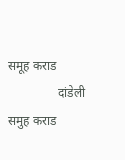समूह कराड
                दांडेली    समुह कराड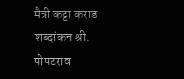मैत्री कट्टा कराड
शब्दांकन श्री. पोपटराव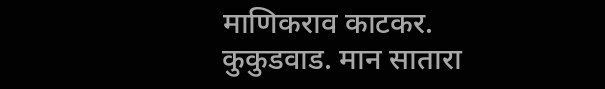माणिकराव काटकर. कुकुडवाड. मान सातारा